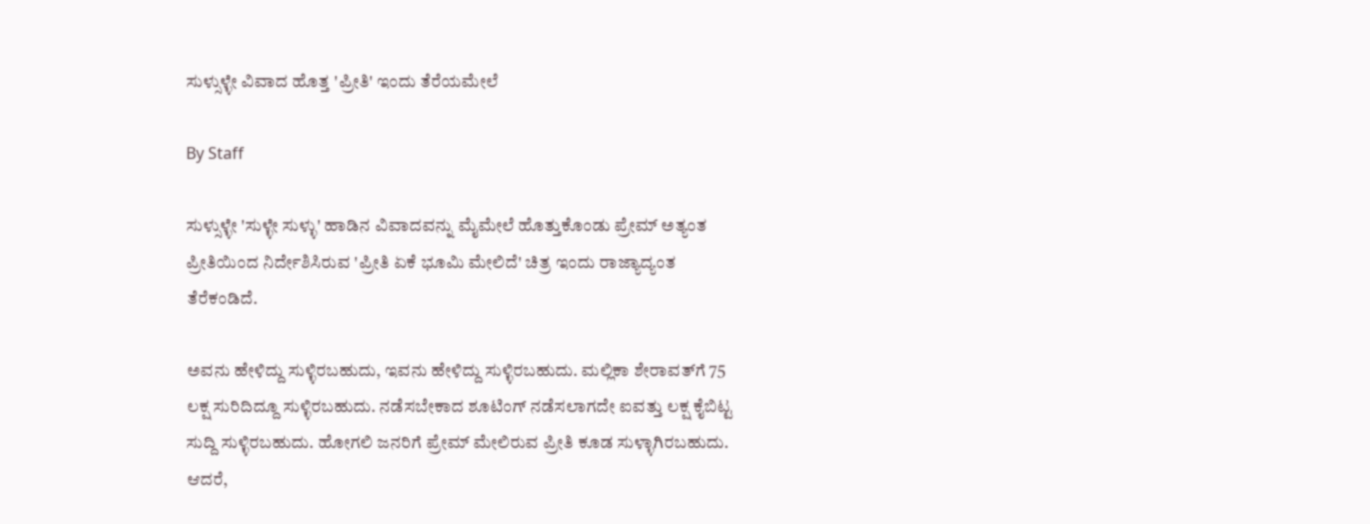ಸುಳ್ಸುಳ್ಳೇ ವಿವಾದ ಹೊತ್ತ 'ಪ್ರೀತಿ' ಇಂದು ತೆರೆಯಮೇಲೆ

By Staff

ಸುಳ್ಸುಳ್ಳೇ 'ಸುಳ್ಳೇ ಸುಳ್ಳು' ಹಾಡಿನ ವಿವಾದವನ್ನು ಮೈಮೇಲೆ ಹೊತ್ತುಕೊಂಡು ಪ್ರೇಮ್ ಅತ್ಯಂತ ಪ್ರೀತಿಯಿಂದ ನಿರ್ದೇಶಿಸಿರುವ 'ಪ್ರೀತಿ ಏಕೆ ಭೂಮಿ ಮೇಲಿದೆ' ಚಿತ್ರ ಇಂದು ರಾಜ್ಯಾದ್ಯಂತ ತೆರೆಕಂಡಿದೆ.

ಅವನು ಹೇಳಿದ್ದು ಸುಳ್ಳಿರಬಹುದು, ಇವನು ಹೇಳಿದ್ದು ಸುಳ್ಳಿರಬಹುದು. ಮಲ್ಲಿಕಾ ಶೇರಾವತ್‌ಗೆ 75 ಲಕ್ಷ ಸುರಿದಿದ್ದೂ ಸುಳ್ಳಿರಬಹುದು. ನಡೆಸಬೇಕಾದ ಶೂಟಿಂಗ್ ನಡೆಸಲಾಗದೇ ಐವತ್ತು ಲಕ್ಷ ಕೈಬಿಟ್ಟ ಸುದ್ದಿ ಸುಳ್ಳಿರಬಹುದು. ಹೋಗಲಿ ಜನರಿಗೆ ಪ್ರೇಮ್ ಮೇಲಿರುವ ಪ್ರೀತಿ ಕೂಡ ಸುಳ್ಳಾಗಿರಬಹುದು. ಆದರೆ,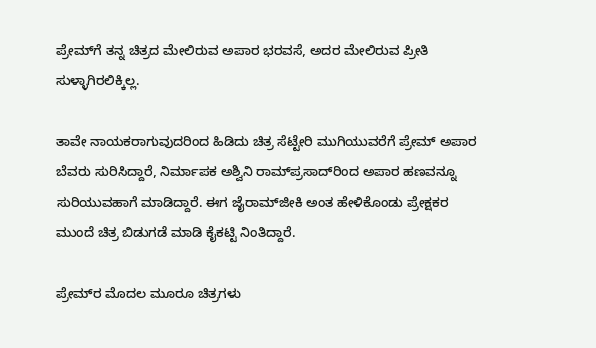ಪ್ರೇಮ್‌ಗೆ ತನ್ನ ಚಿತ್ರದ ಮೇಲಿರುವ ಅಪಾರ ಭರವಸೆ, ಅದರ ಮೇಲಿರುವ ಪ್ರೀತಿ ಸುಳ್ಳಾಗಿರಲಿಕ್ಕಿಲ್ಲ.

ತಾವೇ ನಾಯಕರಾಗುವುದರಿಂದ ಹಿಡಿದು ಚಿತ್ರ ಸೆಟ್ಟೇರಿ ಮುಗಿಯುವರೆಗೆ ಪ್ರೇಮ್ ಅಪಾರ ಬೆವರು ಸುರಿಸಿದ್ದಾರೆ, ನಿರ್ಮಾಪಕ ಅಶ್ವಿನಿ ರಾಮ್‌ಪ್ರಸಾದ್‌ರಿಂದ ಅಪಾರ ಹಣವನ್ನೂ ಸುರಿಯುವಹಾಗೆ ಮಾಡಿದ್ದಾರೆ. ಈಗ ಜೈರಾಮ್‌ಜೀಕಿ ಅಂತ ಹೇಳಿಕೊಂಡು ಪ್ರೇಕ್ಷಕರ ಮುಂದೆ ಚಿತ್ರ ಬಿಡುಗಡೆ ಮಾಡಿ ಕೈಕಟ್ಟಿ ನಿಂತಿದ್ದಾರೆ.

ಪ್ರೇಮ್‌ರ ಮೊದಲ ಮೂರೂ ಚಿತ್ರಗಳು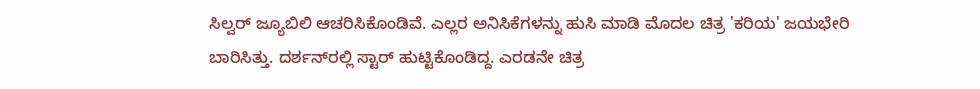ಸಿಲ್ವರ್ ಜ್ಯೂಬಿಲಿ ಆಚರಿಸಿಕೊಂಡಿವೆ. ಎಲ್ಲರ ಅನಿಸಿಕೆಗಳನ್ನು ಹುಸಿ ಮಾಡಿ ಮೊದಲ ಚಿತ್ರ 'ಕರಿಯ' ಜಯಭೇರಿ ಬಾರಿಸಿತ್ತು. ದರ್ಶನ್‌ರಲ್ಲಿ ಸ್ಟಾರ್ ಹುಟ್ಟಿಕೊಂಡಿದ್ದ. ಎರಡನೇ ಚಿತ್ರ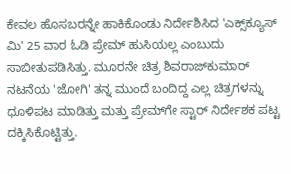ಕೇವಲ ಹೊಸಬರನ್ನೇ ಹಾಕಿಕೊಂಡು ನಿರ್ದೇಶಿಸಿದ 'ಎಕ್ಸ್‌ಕ್ಯೂಸ್ ಮಿ' 25 ವಾರ ಓಡಿ ಪ್ರೇಮ್ ಹುಸಿಯಲ್ಲ ಎಂಬುದು ಸಾಬೀತುಪಡಿಸಿತ್ತು. ಮೂರನೇ ಚಿತ್ರ ಶಿವರಾಜ್‌ಕುಮಾರ್ ನಟನೆಯ 'ಜೋಗಿ' ತನ್ನ ಮುಂದೆ ಬಂದಿದ್ದ ಎಲ್ಲ ಚಿತ್ರಗಳನ್ನು ಧೂಳಿಪಟ ಮಾಡಿತ್ತು ಮತ್ತು ಪ್ರೇಮ್‌ಗೇ ಸ್ಟಾರ್ ನಿರ್ದೇಶಕ ಪಟ್ಟ ದಕ್ಕಿಸಿಕೊಟ್ಟಿತ್ತು.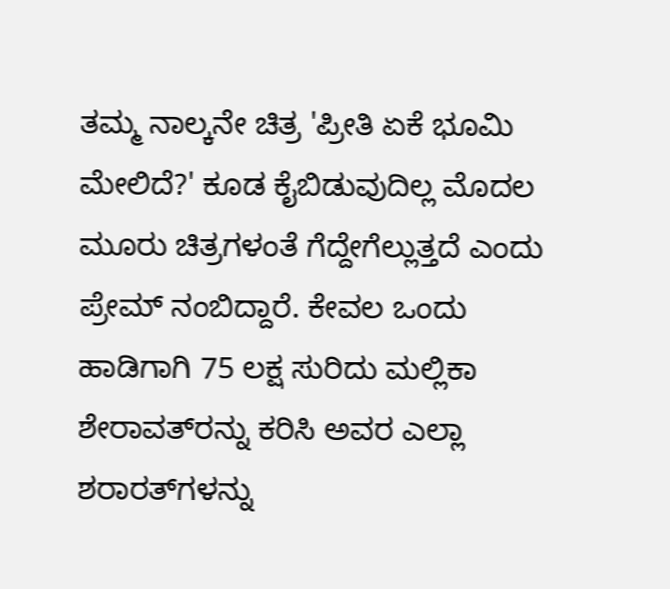ತಮ್ಮ ನಾಲ್ಕನೇ ಚಿತ್ರ 'ಪ್ರೀತಿ ಏಕೆ ಭೂಮಿ ಮೇಲಿದೆ?' ಕೂಡ ಕೈಬಿಡುವುದಿಲ್ಲ ಮೊದಲ ಮೂರು ಚಿತ್ರಗಳಂತೆ ಗೆದ್ದೇಗೆಲ್ಲುತ್ತದೆ ಎಂದು ಪ್ರೇಮ್ ನಂಬಿದ್ದಾರೆ. ಕೇವಲ ಒಂದು ಹಾಡಿಗಾಗಿ 75 ಲಕ್ಷ ಸುರಿದು ಮಲ್ಲಿಕಾ ಶೇರಾವತ್‌ರನ್ನು ಕರಿಸಿ ಅವರ ಎಲ್ಲಾ ಶರಾರತ್‌ಗಳನ್ನು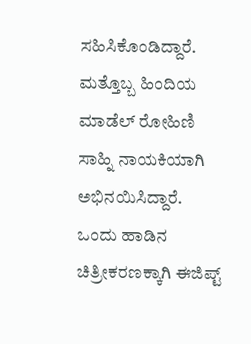ಸಹಿಸಿಕೊಂಡಿದ್ದಾರೆ. ಮತ್ತೊಬ್ಬ ಹಿಂದಿಯ ಮಾಡೆಲ್ ರೋಹಿಣಿ ಸಾಹ್ನಿ ನಾಯಕಿಯಾಗಿ ಅಭಿನಯಿಸಿದ್ದಾರೆ. ಒಂದು ಹಾಡಿನ ಚಿತ್ರೀಕರಣಕ್ಕಾಗಿ ಈಜಿಪ್ಟ್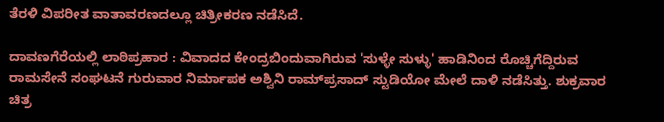ತೆರಳಿ ವಿಪರೀತ ವಾತಾವರಣದಲ್ಲೂ ಚಿತ್ರೀಕರಣ ನಡೆಸಿದೆ.

ದಾವಣಗೆರೆಯಲ್ಲಿ ಲಾಠಿಪ್ರಹಾರ : ವಿವಾದದ ಕೇಂದ್ರಬಿಂದುವಾಗಿರುವ 'ಸುಳ್ಳೇ ಸುಳ್ಳು' ಹಾಡಿನಿಂದ ರೊಚ್ಚಿಗೆದ್ದಿರುವ ರಾಮಸೇನೆ ಸಂಘಟನೆ ಗುರುವಾರ ನಿರ್ಮಾಪಕ ಅಶ್ವಿನಿ ರಾಮ್‌ಪ್ರಸಾದ್ ಸ್ಟುಡಿಯೋ ಮೇಲೆ ದಾಳಿ ನಡೆಸಿತ್ತು. ಶುಕ್ರವಾರ ಚಿತ್ರ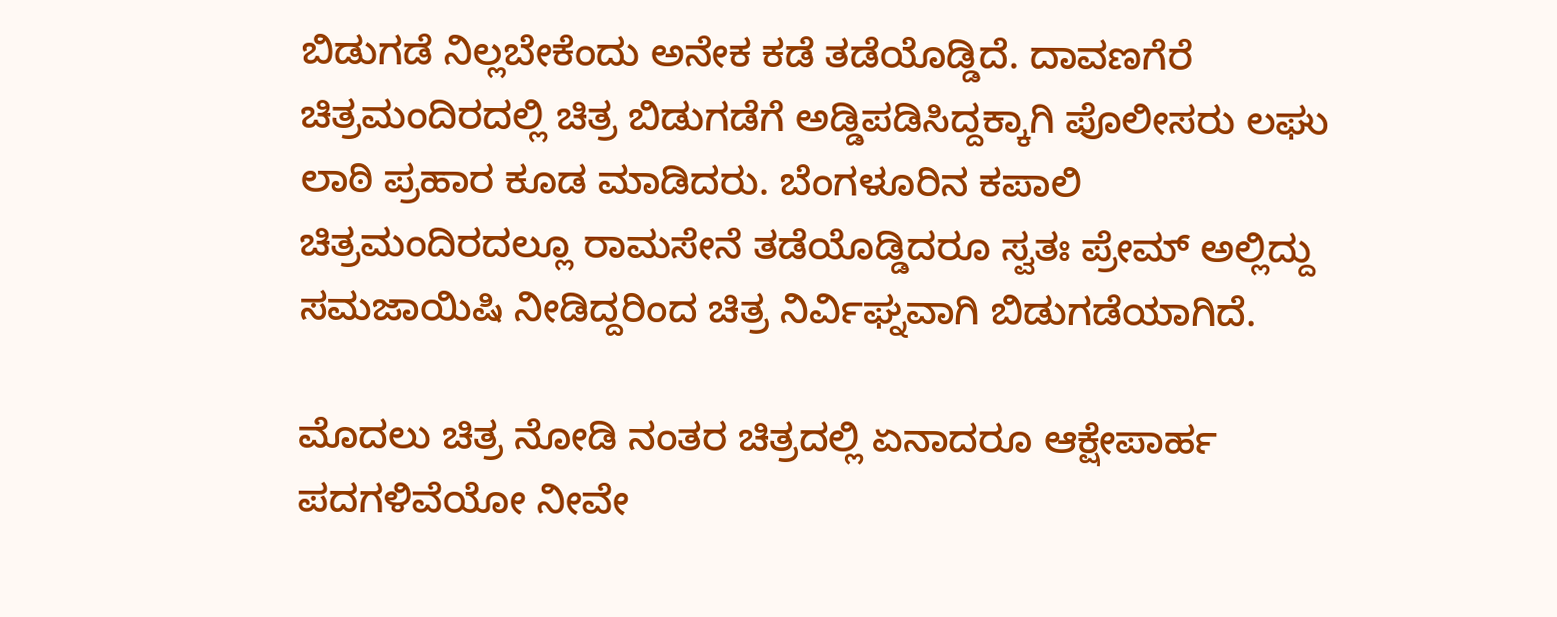ಬಿಡುಗಡೆ ನಿಲ್ಲಬೇಕೆಂದು ಅನೇಕ ಕಡೆ ತಡೆಯೊಡ್ಡಿದೆ. ದಾವಣಗೆರೆ ಚಿತ್ರಮಂದಿರದಲ್ಲಿ ಚಿತ್ರ ಬಿಡುಗಡೆಗೆ ಅಡ್ಡಿಪಡಿಸಿದ್ದಕ್ಕಾಗಿ ಪೊಲೀಸರು ಲಘು ಲಾಠಿ ಪ್ರಹಾರ ಕೂಡ ಮಾಡಿದರು. ಬೆಂಗಳೂರಿನ ಕಪಾಲಿ ಚಿತ್ರಮಂದಿರದಲ್ಲೂ ರಾಮಸೇನೆ ತಡೆಯೊಡ್ಡಿದರೂ ಸ್ವತಃ ಪ್ರೇಮ್ ಅಲ್ಲಿದ್ದು ಸಮಜಾಯಿಷಿ ನೀಡಿದ್ದರಿಂದ ಚಿತ್ರ ನಿರ್ವಿಘ್ನವಾಗಿ ಬಿಡುಗಡೆಯಾಗಿದೆ.

ಮೊದಲು ಚಿತ್ರ ನೋಡಿ ನಂತರ ಚಿತ್ರದಲ್ಲಿ ಏನಾದರೂ ಆಕ್ಷೇಪಾರ್ಹ ಪದಗಳಿವೆಯೋ ನೀವೇ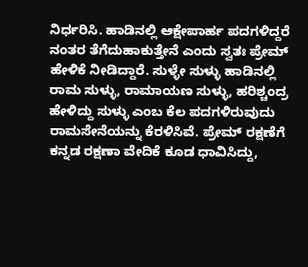ನಿರ್ಧರಿಸಿ. ಹಾಡಿನಲ್ಲಿ ಆಕ್ಷೇಪಾರ್ಹ ಪದಗಳಿದ್ದರೆ ನಂತರ ತೆಗೆದುಹಾಕುತ್ತೇನೆ ಎಂದು ಸ್ವತಃ ಪ್ರೇಮ್ ಹೇಳಿಕೆ ನೀಡಿದ್ದಾರೆ. ಸುಳ್ಳೇ ಸುಳ್ಳು ಹಾಡಿನಲ್ಲಿ ರಾಮ ಸುಳ್ಳು, ರಾಮಾಯಣ ಸುಳ್ಳು, ಹರಿಶ್ಚಂದ್ರ ಹೇಳಿದ್ದು ಸುಳ್ಳು ಎಂಬ ಕೆಲ ಪದಗಳಿರುವುದು ರಾಮಸೇನೆಯನ್ನು ಕೆರಳಿಸಿವೆ. ಪ್ರೇಮ್ ರಕ್ಷಣೆಗೆ ಕನ್ನಡ ರಕ್ಷಣಾ ವೇದಿಕೆ ಕೂಡ ಧಾವಿಸಿದ್ದು,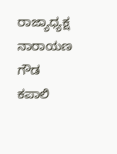ರಾಜ್ಯಾಧ್ಯಕ್ಷ ನಾರಾಯಣ ಗೌಡ ಕಪಾಲಿ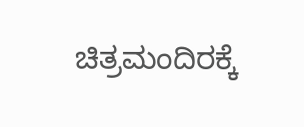ಚಿತ್ರಮಂದಿರಕ್ಕೆ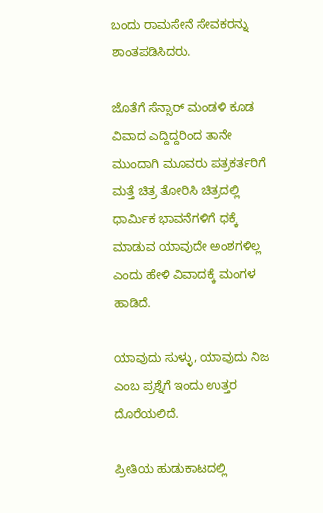ಬಂದು ರಾಮಸೇನೆ ಸೇವಕರನ್ನು ಶಾಂತಪಡಿಸಿದರು.

ಜೊತೆಗೆ ಸೆನ್ಸಾರ್ ಮಂಡಳಿ ಕೂಡ ವಿವಾದ ಎದ್ದಿದ್ದರಿಂದ ತಾನೇ ಮುಂದಾಗಿ ಮೂವರು ಪತ್ರಕರ್ತರಿಗೆ ಮತ್ತೆ ಚಿತ್ರ ತೋರಿಸಿ ಚಿತ್ರದಲ್ಲಿ ಧಾರ್ಮಿಕ ಭಾವನೆಗಳಿಗೆ ಧಕ್ಕೆ ಮಾಡುವ ಯಾವುದೇ ಅಂಶಗಳಿಲ್ಲ ಎಂದು ಹೇಳಿ ವಿವಾದಕ್ಕೆ ಮಂಗಳ ಹಾಡಿದೆ.

ಯಾವುದು ಸುಳ್ಳು, ಯಾವುದು ನಿಜ ಎಂಬ ಪ್ರಶ್ನೆಗೆ ಇಂದು ಉತ್ತರ ದೊರೆಯಲಿದೆ.

ಪ್ರೀತಿಯ ಹುಡುಕಾಟದಲ್ಲಿ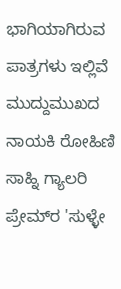ಭಾಗಿಯಾಗಿರುವ ಪಾತ್ರಗಳು ಇಲ್ಲಿವೆ
ಮುದ್ದುಮುಖದ ನಾಯಕಿ ರೋಹಿಣಿ ಸಾಹ್ನಿ ಗ್ಯಾಲರಿ
ಪ್ರೇಮ್‌ರ 'ಸುಳ್ಳೇ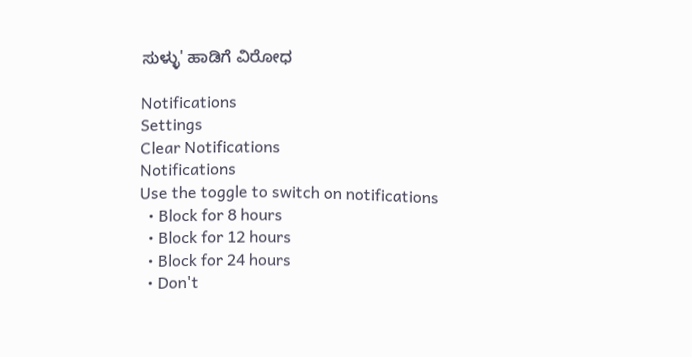ಸುಳ್ಳು' ಹಾಡಿಗೆ ವಿರೋಧ

Notifications
Settings
Clear Notifications
Notifications
Use the toggle to switch on notifications
  • Block for 8 hours
  • Block for 12 hours
  • Block for 24 hours
  • Don't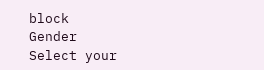block
Gender
Select your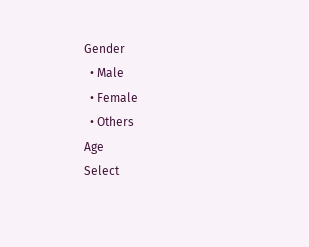Gender
  • Male
  • Female
  • Others
Age
Select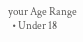your Age Range
  • Under 18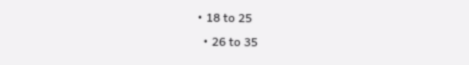• 18 to 25
  • 26 to 35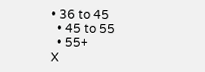• 36 to 45
  • 45 to 55
  • 55+
X